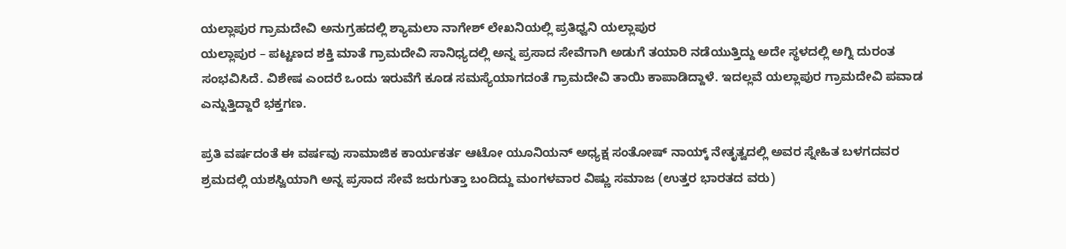ಯಲ್ಲಾಪುರ ಗ್ರಾಮದೇವಿ ಅನುಗ್ರಹದಲ್ಲಿ ಶ್ಯಾಮಲಾ ನಾಗೇಶ್ ಲೇಖನಿಯಲ್ಲಿ ಪ್ರತಿಧ್ವನಿ ಯಲ್ಲಾಪುರ
ಯಲ್ಲಾಪುರ – ಪಟ್ಟಣದ ಶಕ್ತಿ ಮಾತೆ ಗ್ರಾಮದೇವಿ ಸಾನಿಧ್ಯದಲ್ಲಿ ಅನ್ನ ಪ್ರಸಾದ ಸೇವೆಗಾಗಿ ಅಡುಗೆ ತಯಾರಿ ನಡೆಯುತ್ತಿದ್ದು ಅದೇ ಸ್ಥಳದಲ್ಲಿ ಅಗ್ನಿ ದುರಂತ ಸಂಭವಿಸಿದೆ. ವಿಶೇಷ ಎಂದರೆ ಒಂದು ಇರುವೆಗೆ ಕೂಡ ಸಮಸ್ಯೆಯಾಗದಂತೆ ಗ್ರಾಮದೇವಿ ತಾಯಿ ಕಾಪಾಡಿದ್ದಾಳೆ. ಇದಲ್ಲವೆ ಯಲ್ಲಾಪುರ ಗ್ರಾಮದೇವಿ ಪವಾಡ ಎನ್ನುತ್ತಿದ್ದಾರೆ ಭಕ್ತಗಣ.

ಪ್ರತಿ ವರ್ಷದಂತೆ ಈ ವರ್ಷವು ಸಾಮಾಜಿಕ ಕಾರ್ಯಕರ್ತ ಆಟೋ ಯೂನಿಯನ್ ಅಧ್ಯಕ್ಷ ಸಂತೋಷ್ ನಾಯ್ಕ್ ನೇತೃತ್ವದಲ್ಲಿ ಅವರ ಸ್ನೇಹಿತ ಬಳಗದವರ ಶ್ರಮದಲ್ಲಿ ಯಶಸ್ವಿಯಾಗಿ ಅನ್ನ ಪ್ರಸಾದ ಸೇವೆ ಜರುಗುತ್ತಾ ಬಂದಿದ್ದು ಮಂಗಳವಾರ ವಿಷ್ಣು ಸಮಾಜ (ಉತ್ತರ ಭಾರತದ ವರು)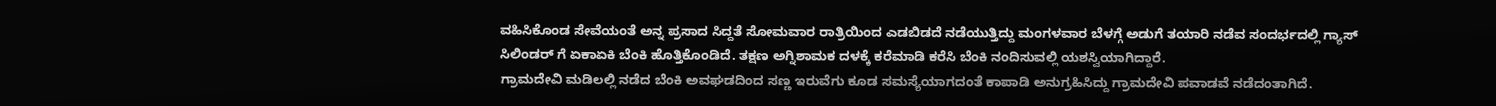ವಹಿಸಿಕೊಂಡ ಸೇವೆಯಂತೆ ಅನ್ನ ಪ್ರಸಾದ ಸಿದ್ದತೆ ಸೋಮವಾರ ರಾತ್ರಿಯಿಂದ ಎಡಬಿಡದೆ ನಡೆಯುತ್ತಿದ್ದು ಮಂಗಳವಾರ ಬೆಳಗ್ಗೆ ಅಡುಗೆ ತಯಾರಿ ನಡೆವ ಸಂದರ್ಭದಲ್ಲಿ ಗ್ಯಾಸ್ ಸಿಲಿಂಡರ್ ಗೆ ಏಕಾಏಕಿ ಬೆಂಕಿ ಹೊತ್ತಿಕೊಂಡಿದೆ. ತಕ್ಷಣ ಅಗ್ನಿಶಾಮಕ ದಳಕ್ಕೆ ಕರೆಮಾಡಿ ಕರೆಸಿ ಬೆಂಕಿ ನಂದಿಸುವಲ್ಲಿ ಯಶಸ್ವಿಯಾಗಿದ್ದಾರೆ.
ಗ್ರಾಮದೇವಿ ಮಡಿಲಲ್ಲಿ ನಡೆದ ಬೆಂಕಿ ಅವಘಡದಿಂದ ಸಣ್ಣ ಇರುವೆಗು ಕೂಡ ಸಮಸ್ಯೆಯಾಗದಂತೆ ಕಾಪಾಡಿ ಅನುಗ್ರಹಿಸಿದ್ದು ಗ್ರಾಮದೇವಿ ಪವಾಡವೆ ನಡೆದಂತಾಗಿದೆ.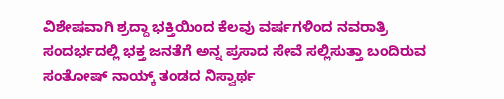ವಿಶೇಷವಾಗಿ ಶ್ರದ್ದಾ ಭಕ್ತಿಯಿಂದ ಕೆಲವು ವರ್ಷಗಳಿಂದ ನವರಾತ್ರಿ ಸಂದರ್ಭದಲ್ಲಿ ಭಕ್ತ ಜನತೆಗೆ ಅನ್ನ ಪ್ರಸಾದ ಸೇವೆ ಸಲ್ಲಿಸುತ್ತಾ ಬಂದಿರುವ ಸಂತೋಷ್ ನಾಯ್ಕ್ ತಂಡದ ನಿಸ್ವಾರ್ಥ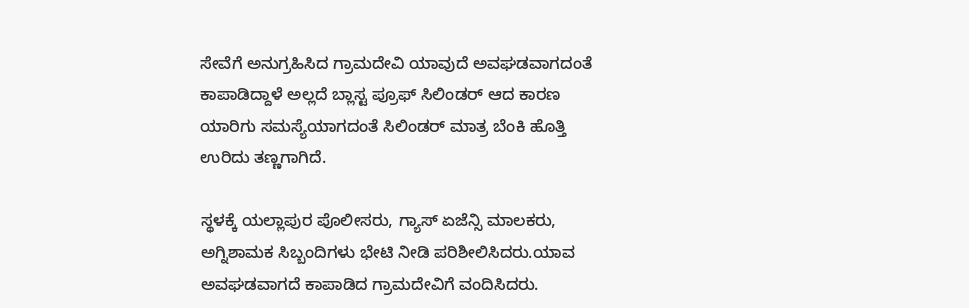ಸೇವೆಗೆ ಅನುಗ್ರಹಿಸಿದ ಗ್ರಾಮದೇವಿ ಯಾವುದೆ ಅವಘಡವಾಗದಂತೆ ಕಾಪಾಡಿದ್ದಾಳೆ ಅಲ್ಲದೆ ಬ್ಲಾಸ್ಟ ಪ್ರೂಫ್ ಸಿಲಿಂಡರ್ ಆದ ಕಾರಣ ಯಾರಿಗು ಸಮಸ್ಯೆಯಾಗದಂತೆ ಸಿಲಿಂಡರ್ ಮಾತ್ರ ಬೆಂಕಿ ಹೊತ್ತಿ ಉರಿದು ತಣ್ಣಗಾಗಿದೆ.

ಸ್ಥಳಕ್ಕೆ ಯಲ್ಲಾಪುರ ಪೊಲೀಸರು, ಗ್ಯಾಸ್ ಏಜೆನ್ಸಿ ಮಾಲಕರು, ಅಗ್ನಿಶಾಮಕ ಸಿಬ್ಬಂದಿಗಳು ಭೇಟಿ ನೀಡಿ ಪರಿಶೀಲಿಸಿದರು.ಯಾವ ಅವಘಡವಾಗದೆ ಕಾಪಾಡಿದ ಗ್ರಾಮದೇವಿಗೆ ವಂದಿಸಿದರು.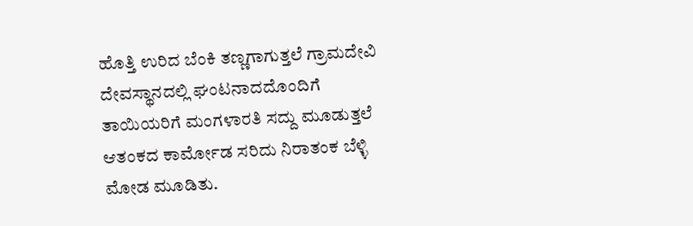ಹೊತ್ತಿ ಉರಿದ ಬೆಂಕಿ ತಣ್ಣಗಾಗುತ್ತಲೆ ಗ್ರಾಮದೇವಿ ದೇವಸ್ಥಾನದಲ್ಲಿ ಘಂಟನಾದದೊಂದಿಗೆ ತಾಯಿಯರಿಗೆ ಮಂಗಳಾರತಿ ಸದ್ದು ಮೂಡುತ್ತಲೆ ಆತಂಕದ ಕಾರ್ಮೋಡ ಸರಿದು ನಿರಾತಂಕ ಬೆಳ್ಳಿ ಮೋಡ ಮೂಡಿತು.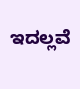ಇದಲ್ಲವೆ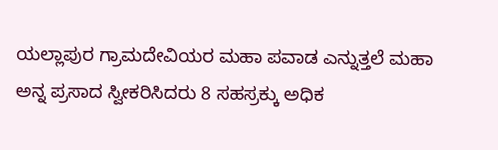ಯಲ್ಲಾಪುರ ಗ್ರಾಮದೇವಿಯರ ಮಹಾ ಪವಾಡ ಎನ್ನುತ್ತಲೆ ಮಹಾ ಅನ್ನ ಪ್ರಸಾದ ಸ್ವೀಕರಿಸಿದರು 8 ಸಹಸ್ರಕ್ಕು ಅಧಿಕ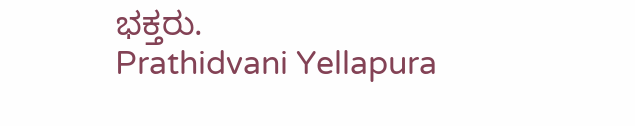ಭಕ್ತರು.
Prathidvani Yellapura